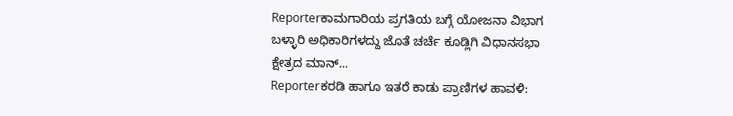Reporterಕಾಮಗಾರಿಯ ಪ್ರಗತಿಯ ಬಗ್ಗೆ ಯೋಜನಾ ವಿಭಾಗ ಬಳ್ಳಾರಿ ಅಧಿಕಾರಿಗಳದ್ದು ಜೊತೆ ಚರ್ಚೆ ಕೂಡ್ಲಿಗಿ ವಿಧಾನಸಭಾ ಕ್ಷೇತ್ರದ ಮಾನ್...
Reporterಕರಡಿ ಹಾಗೂ ಇತರೆ ಕಾಡು ಪ್ರಾಣಿಗಳ ಹಾವಳಿ: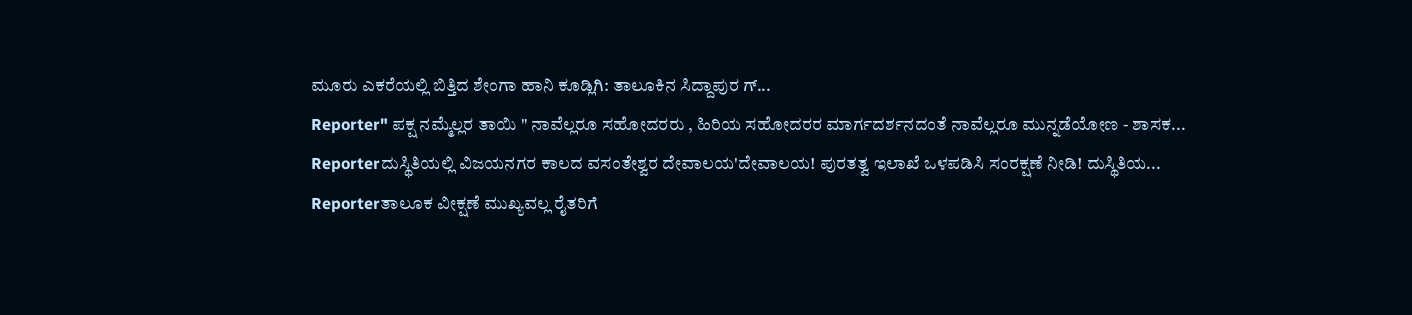ಮೂರು ಎಕರೆಯಲ್ಲಿ ಬಿತ್ತಿದ ಶೇಂಗಾ ಹಾನಿ ಕೂಡ್ಲಿಗಿ: ತಾಲೂಕಿನ ಸಿದ್ದಾಪುರ ಗ್...
Reporter" ಪಕ್ಷ ನಮ್ಮೆಲ್ಲರ ತಾಯಿ " ನಾವೆಲ್ಲರೂ ಸಹೋದರರು , ಹಿರಿಯ ಸಹೋದರರ ಮಾರ್ಗದರ್ಶನದಂತೆ ನಾವೆಲ್ಲರೂ ಮುನ್ನಡೆಯೋಣ - ಶಾಸಕ...
Reporterದುಸ್ಥಿತಿಯಲ್ಲಿ ವಿಜಯನಗರ ಕಾಲದ ವಸಂತೇಶ್ವರ ದೇವಾಲಯ'ದೇವಾಲಯ! ಪುರತತ್ವ ಇಲಾಖೆ ಒಳಪಡಿಸಿ ಸಂರಕ್ಷಣೆ ನೀಡಿ! ದುಸ್ಥಿತಿಯ...
Reporterತಾಲೂಕ ವೀಕ್ಷಣೆ ಮುಖ್ಯವಲ್ಲ ರೈತರಿಗೆ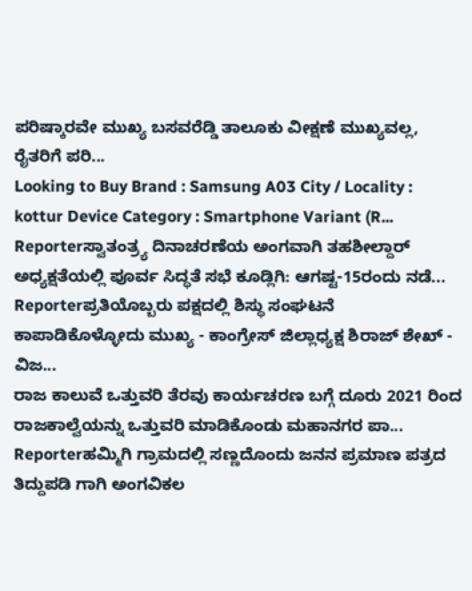ಪರಿಷ್ಕಾರವೇ ಮುಖ್ಯ ಬಸವರೆಡ್ಡಿ ತಾಲೂಕು ವೀಕ್ಷಣೆ ಮುಖ್ಯವಲ್ಲ, ರೈತರಿಗೆ ಪರಿ...
Looking to Buy Brand : Samsung A03 City / Locality : kottur Device Category : Smartphone Variant (R...
Reporterಸ್ವಾತಂತ್ರ್ಯ ದಿನಾಚರಣೆಯ ಅಂಗವಾಗಿ ತಹಶೀಲ್ದಾರ್ ಅಧ್ಯಕ್ಷತೆಯಲ್ಲಿ ಪೂರ್ವ ಸಿದ್ಧತೆ ಸಭೆ ಕೂಡ್ಲಿಗಿ: ಆಗಷ್ಟ-15ರಂದು ನಡೆ...
Reporterಪ್ರತಿಯೊಬ್ಬರು ಪಕ್ಷದಲ್ಲಿ ಶಿಸ್ಥು ಸಂಘಟನೆ ಕಾಪಾಡಿಕೊಳ್ಳೋದು ಮುಖ್ಯ - ಕಾಂಗ್ರೇಸ್ ಜಿಲ್ಲಾಧ್ಯಕ್ಷ ಶಿರಾಜ್ ಶೇಖ್ - ವಿಜ...
ರಾಜ ಕಾಲುವೆ ಒತ್ತುವರಿ ತೆರವು ಕಾರ್ಯಚರಣ ಬಗ್ಗೆ ದೂರು 2021 ರಿಂದ ರಾಜಕಾಲ್ವೆಯನ್ನು ಒತ್ತುವರಿ ಮಾಡಿಕೊಂಡು ಮಹಾನಗರ ಪಾ...
Reporterಹಮ್ಮಿಗಿ ಗ್ರಾಮದಲ್ಲಿ ಸಣ್ಣದೊಂದು ಜನನ ಪ್ರಮಾಣ ಪತ್ರದ ತಿದ್ದುಪಡಿ ಗಾಗಿ ಅಂಗವಿಕಲ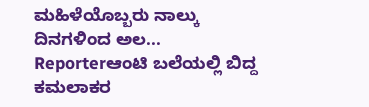ಮಹಿಳೆಯೊಬ್ಬರು ನಾಲ್ಕು ದಿನಗಳಿಂದ ಅಲ...
Reporterಆಂಟಿ ಬಲೆಯಲ್ಲಿ ಬಿದ್ದ ಕಮಲಾಕರ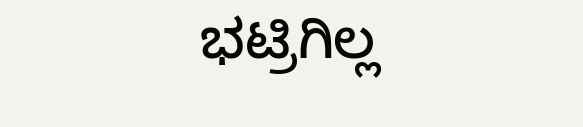ಭಟ್ರಿಗಿಲ್ಲ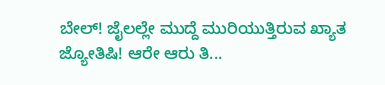ಬೇಲ್! ಜೈಲಲ್ಲೇ ಮುದ್ದೆ ಮುರಿಯುತ್ತಿರುವ ಖ್ಯಾತ ಜ್ಯೋತಿಷಿ! ಆರೇ ಆರು ತಿ...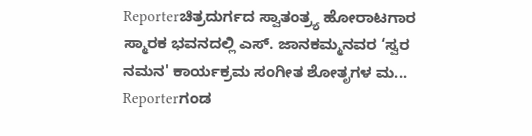Reporterಚಿತ್ರದುರ್ಗದ ಸ್ವಾತಂತ್ರ್ಯ ಹೋರಾಟಗಾರ ಸ್ಮಾರಕ ಭವನದಲ್ಲಿ ಎಸ್. ಜಾನಕಮ್ಮನವರ ‘ಸ್ವರ ನಮನ' ಕಾರ್ಯಕ್ರಮ ಸಂಗೀತ ಶೋತೃಗಳ ಮ...
Reporterಗಂಡ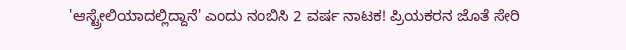'ಆಸ್ಟ್ರೇಲಿಯಾದಲ್ಲಿದ್ದಾನೆ' ಎಂದು ನಂಬಿಸಿ 2 ವರ್ಷ ನಾಟಕ! ಪ್ರಿಯಕರನ ಜೊತೆ ಸೇರಿ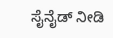ಸೈನೈಡ್ ನೀಡಿ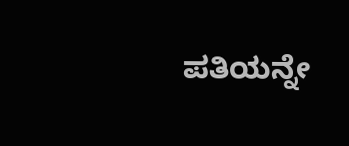ಪತಿಯನ್ನೇ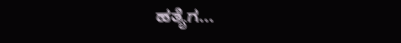ಹತ್ಯೆಗ...